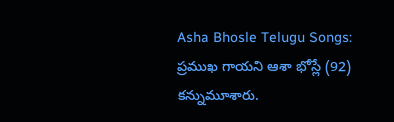Asha Bhosle Telugu Songs: ప్రముఖ గాయని ఆశా భోస్లే (92) కన్నుమూశారు.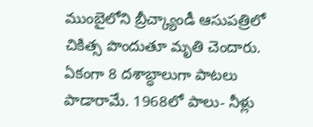ముంబైలోని బ్రీచ్క్యాండీ ఆసుపత్రిలో చికిత్స పొందుతూ మృతి చెందారు. ఏకంగా 8 దశాబ్ధాలుగా పాటలు పాడారామే. 1968లో పాలు- నీళ్లు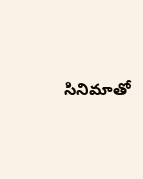సినిమాతో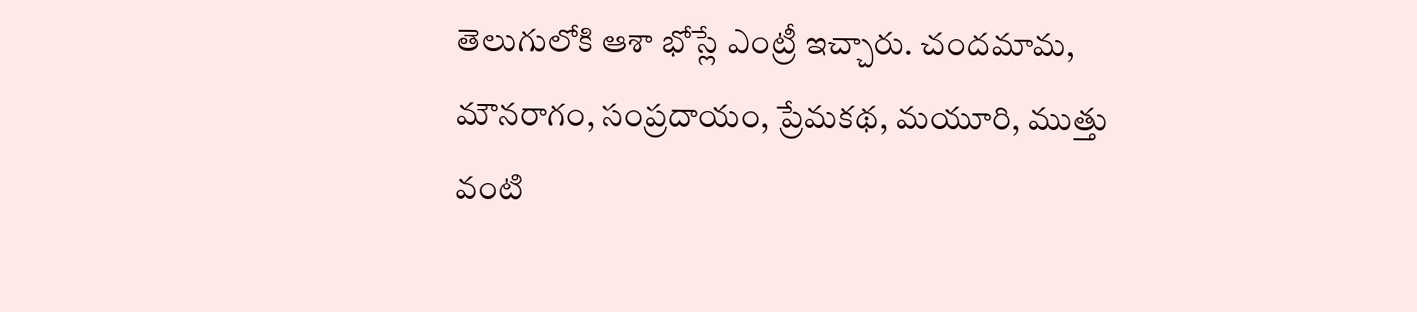తెలుగులోకి ఆశా భోస్లే ఎంట్రీ ఇచ్చారు. చందమామ, మౌనరాగం, సంప్రదాయం, ప్రేమకథ, మయూరి, ముత్తు వంటి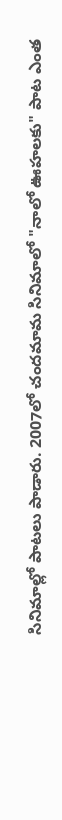సినిమాల్లో పాటలు పాడారు. 2007లో చందమామ సినిమాలో "నాలో ఊహలకు" పాట ఎంత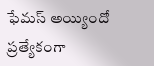ఫేమస్ అయ్యిందో ప్రత్యేకంగా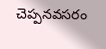చెప్పనవసరం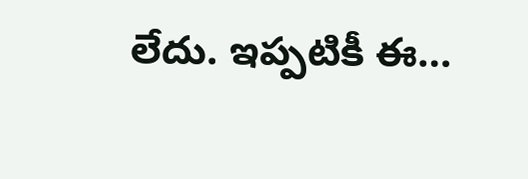లేదు. ఇప్పటికీ ఈ…